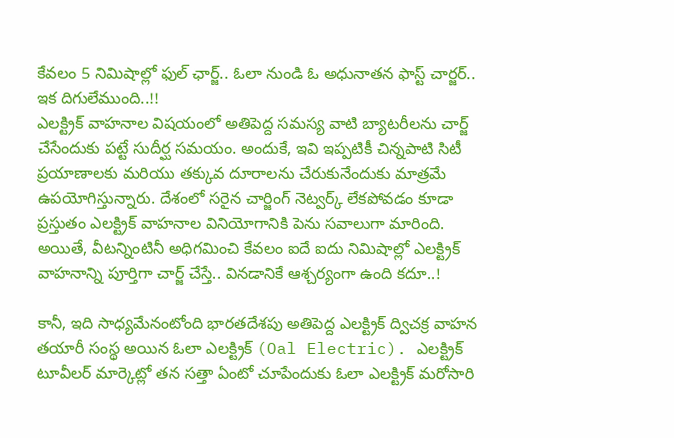కేవలం 5 నిమిషాల్లో ఫుల్ ఛార్జ్.. ఓలా నుండి ఓ అధునాతన ఫాస్ట్ చార్జర్.. ఇక దిగులేముంది..!!
ఎలక్ట్రిక్ వాహనాల విషయంలో అతిపెద్ద సమస్య వాటి బ్యాటరీలను చార్జ్ చేసేందుకు పట్టే సుదీర్ఘ సమయం. అందుకే, ఇవి ఇప్పటికీ చిన్నపాటి సిటీ ప్రయాణాలకు మరియు తక్కువ దూరాలను చేరుకునేందుకు మాత్రమే ఉపయోగిస్తున్నారు. దేశంలో సరైన చార్జింగ్ నెట్వర్క్ లేకపోవడం కూడా ప్రస్తుతం ఎలక్ట్రిక్ వాహనాల వినియోగానికి పెను సవాలుగా మారింది. అయితే, వీటన్నింటినీ అధిగమించి కేవలం ఐదే ఐదు నిమిషాల్లో ఎలక్ట్రిక్ వాహనాన్ని పూర్తిగా చార్జ్ చేస్తే.. వినడానికే ఆశ్చర్యంగా ఉంది కదూ..!

కానీ, ఇది సాధ్యమేనంటోంది భారతదేశపు అతిపెద్ద ఎలక్ట్రిక్ ద్విచక్ర వాహన తయారీ సంస్థ అయిన ఓలా ఎలక్ట్రిక్ (Oal Electric). ఎలక్ట్రిక్ టూవీలర్ మార్కెట్లో తన సత్తా ఏంటో చూపేందుకు ఓలా ఎలక్ట్రిక్ మరోసారి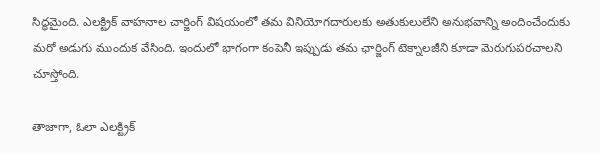సిద్ధమైంది. ఎలక్ట్రిక్ వాహనాల చార్జింగ్ విషయంలో తమ వినియోగదారులకు అతుకులులేని అనుభవాన్ని అందించేందుకు మరో అడుగు ముందుక వేసింది. ఇందులో భాగంగా కంపెనీ ఇప్పుడు తమ ఛార్జింగ్ టెక్నాలజీని కూడా మెరుగుపరచాలని చూస్తోంది.

తాజాగా, ఓలా ఎలక్ట్రిక్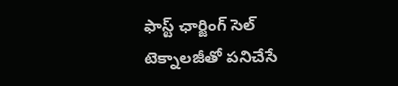ఫాస్ట్ ఛార్జింగ్ సెల్ టెక్నాలజీతో పనిచేసే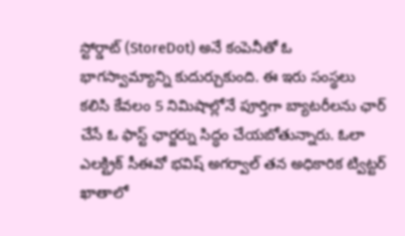స్టోర్డాట్ (StoreDot) అనే కంపెనీతో ఓ భాగస్వామ్యాన్ని కుదుర్చుకుంది. ఈ ఇరు సంస్థలు కలిసి కేవలం 5 నిమిషాల్లోనే పూర్తిగా బ్యాటరీలను ఛార్ చేసే ఓ ఫాస్ట్ ఛార్జర్ను సిద్ధం చేయబోతున్నారు. ఓలా ఎలక్ట్రిక్ సీఈవో భవిష్ అగర్వాల్ తన అధికారిక ట్విట్టర్ ఖాతాలో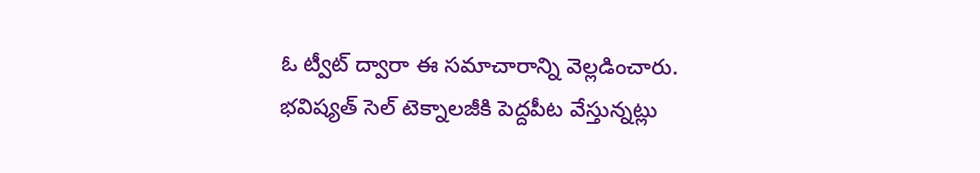ఓ ట్వీట్ ద్వారా ఈ సమాచారాన్ని వెల్లడించారు. భవిష్యత్ సెల్ టెక్నాలజీకి పెద్దపీట వేస్తున్నట్లు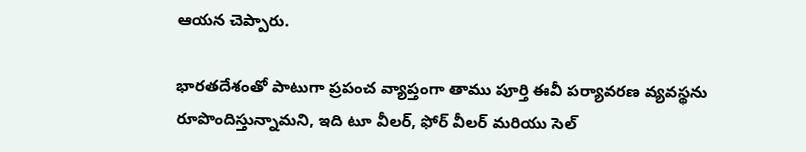ఆయన చెప్పారు.

భారతదేశంతో పాటుగా ప్రపంచ వ్యాప్తంగా తాము పూర్తి ఈవీ పర్యావరణ వ్యవస్థను రూపొందిస్తున్నామని, ఇది టూ వీలర్, ఫోర్ వీలర్ మరియు సెల్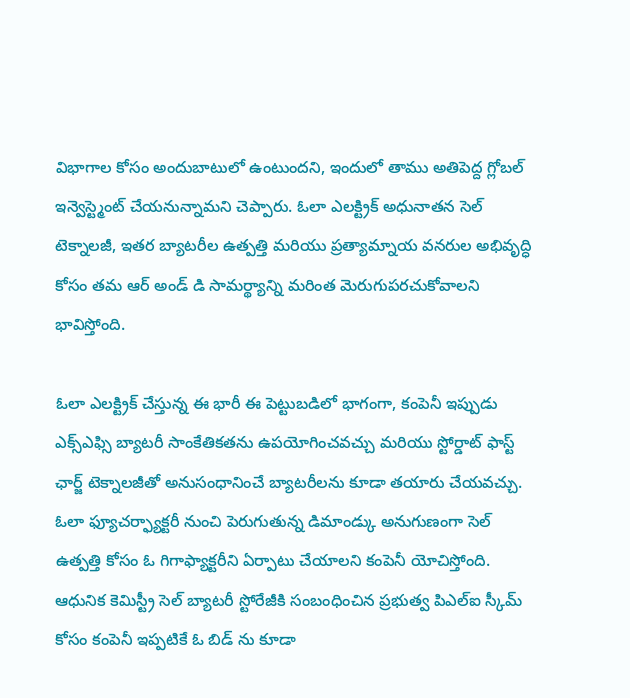విభాగాల కోసం అందుబాటులో ఉంటుందని, ఇందులో తాము అతిపెద్ద గ్లోబల్ ఇన్వెస్ట్మెంట్ చేయనున్నామని చెప్పారు. ఓలా ఎలక్ట్రిక్ అధునాతన సెల్ టెక్నాలజీ, ఇతర బ్యాటరీల ఉత్పత్తి మరియు ప్రత్యామ్నాయ వనరుల అభివృద్ధి కోసం తమ ఆర్ అండ్ డి సామర్థ్యాన్ని మరింత మెరుగుపరచుకోవాలని భావిస్తోంది.

ఓలా ఎలక్ట్రిక్ చేస్తున్న ఈ భారీ ఈ పెట్టుబడిలో భాగంగా, కంపెనీ ఇప్పుడు ఎక్స్ఎఫ్సి బ్యాటరీ సాంకేతికతను ఉపయోగించవచ్చు మరియు స్టోర్డాట్ ఫాస్ట్ ఛార్జ్ టెక్నాలజీతో అనుసంధానించే బ్యాటరీలను కూడా తయారు చేయవచ్చు. ఓలా ఫ్యూచర్ఫ్యాక్టరీ నుంచి పెరుగుతున్న డిమాండ్కు అనుగుణంగా సెల్ ఉత్పత్తి కోసం ఓ గిగాఫ్యాక్టరీని ఏర్పాటు చేయాలని కంపెనీ యోచిస్తోంది. ఆధునిక కెమిస్ట్రీ సెల్ బ్యాటరీ స్టోరేజీకి సంబంధించిన ప్రభుత్వ పిఎల్ఐ స్కీమ్ కోసం కంపెనీ ఇప్పటికే ఓ బిడ్ ను కూడా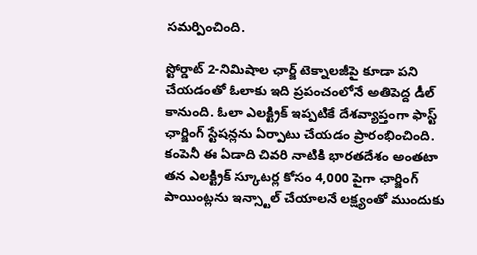సమర్పించింది.

స్టోర్డాట్ 2-నిమిషాల ఛార్జ్ టెక్నాలజీపై కూడా పని చేయడంతో ఓలాకు ఇది ప్రపంచంలోనే అతిపెద్ద డీల్ కానుంది. ఓలా ఎలక్ట్రిక్ ఇప్పటికే దేశవ్యాప్తంగా ఫాస్ట్ ఛార్జింగ్ స్టేషన్లను ఏర్పాటు చేయడం ప్రారంభించింది. కంపెనీ ఈ ఏడాది చివరి నాటికి భారతదేశం అంతటా తన ఎలక్ట్రిక్ స్కూటర్ల కోసం 4,000 పైగా ఛార్జింగ్ పాయింట్లను ఇన్స్టాల్ చేయాలనే లక్ష్యంతో ముందుకు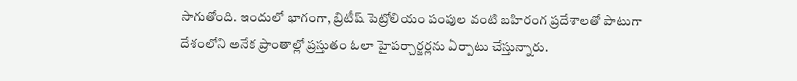సాగుతోంది. ఇందులో భాగంగా, బ్రిటీష్ పెట్రోలియం పంపుల వంటి బహిరంగ ప్రదేశాలతో పాటుగా దేశంలోని అనేక ప్రాంతాల్లో ప్రస్తుతం ఓలా హైపర్చార్జర్లను ఏర్పాటు చేస్తున్నారు.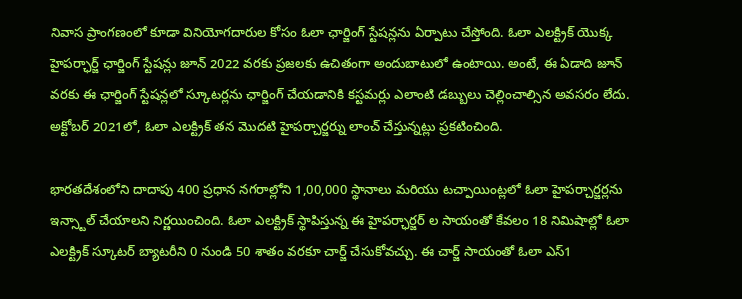నివాస ప్రాంగణంలో కూడా వినియోగదారుల కోసం ఓలా ఛార్జింగ్ స్టేషన్లను ఏర్పాటు చేస్తోంది. ఓలా ఎలక్ట్రిక్ యొక్క హైపర్ఛార్జ్ ఛార్జింగ్ స్టేషన్లు జూన్ 2022 వరకు ప్రజలకు ఉచితంగా అందుబాటులో ఉంటాయి. అంటే, ఈ ఏడాది జూన్ వరకు ఈ ఛార్జింగ్ స్టేషన్లలో స్కూటర్లను ఛార్జింగ్ చేయడానికి కస్టమర్లు ఎలాంటి డబ్బులు చెల్లించాల్సిన అవసరం లేదు. అక్టోబర్ 2021లో, ఓలా ఎలక్ట్రిక్ తన మొదటి హైపర్చార్జర్ను లాంచ్ చేస్తున్నట్లు ప్రకటించింది.

భారతదేశంలోని దాదాపు 400 ప్రధాన నగరాల్లోని 1,00,000 స్థానాలు మరియు టచ్పాయింట్లలో ఓలా హైపర్చార్జర్లను ఇన్స్టాల్ చేయాలని నిర్ణయించింది. ఓలా ఎలక్ట్రిక్ స్థాపిస్తున్న ఈ హైపర్ఛార్జర్ ల సాయంతో కేవలం 18 నిమిషాల్లో ఓలా ఎలక్ట్రిక్ స్కూటర్ బ్యాటరీని 0 నుండి 50 శాతం వరకూ చార్జ్ చేసుకోవచ్చు. ఈ చార్జ్ సాయంతో ఓలా ఎస్1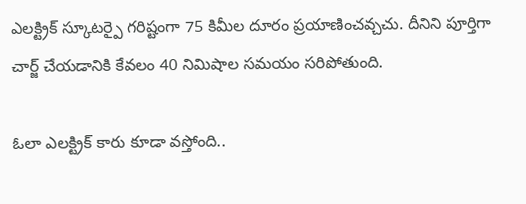ఎలక్ట్రిక్ స్కూటర్పై గరిష్టంగా 75 కిమీల దూరం ప్రయాణించవ్చచు. దీనిని పూర్తిగా చార్జ్ చేయడానికి కేవలం 40 నిమిషాల సమయం సరిపోతుంది.

ఓలా ఎలక్ట్రిక్ కారు కూడా వస్తోంది..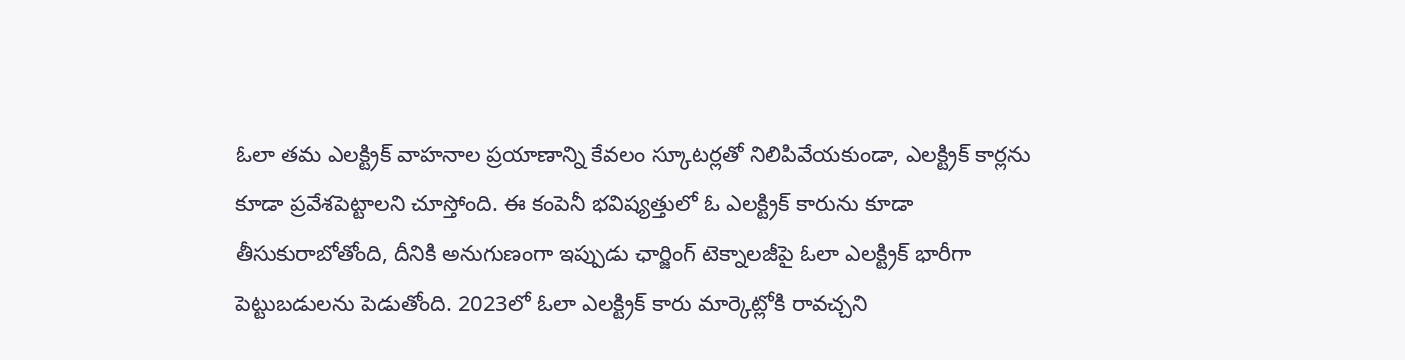ఓలా తమ ఎలక్ట్రిక్ వాహనాల ప్రయాణాన్ని కేవలం స్కూటర్లతో నిలిపివేయకుండా, ఎలక్ట్రిక్ కార్లను కూడా ప్రవేశపెట్టాలని చూస్తోంది. ఈ కంపెనీ భవిష్యత్తులో ఓ ఎలక్ట్రిక్ కారును కూడా తీసుకురాబోతోంది, దీనికి అనుగుణంగా ఇప్పుడు ఛార్జింగ్ టెక్నాలజీపై ఓలా ఎలక్ట్రిక్ భారీగా పెట్టుబడులను పెడుతోంది. 2023లో ఓలా ఎలక్ట్రిక్ కారు మార్కెట్లోకి రావచ్చని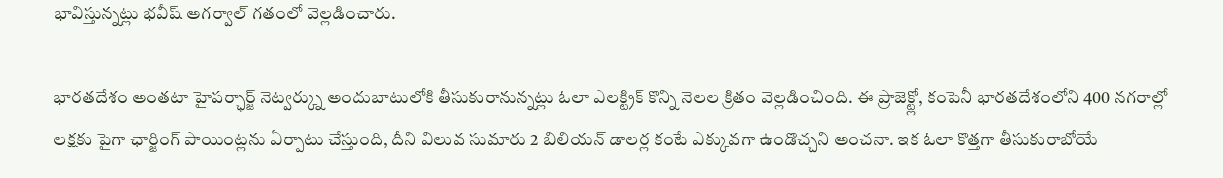భావిస్తున్నట్లు భవీష్ అగర్వాల్ గతంలో వెల్లడించారు.

భారతదేశం అంతటా హైపర్ఛార్జ్ నెట్వర్క్ను అందుబాటులోకి తీసుకురానున్నట్లు ఓలా ఎలక్ట్రిక్ కొన్ని నెలల క్రితం వెల్లడించింది. ఈ ప్రాజెక్ట్లో, కంపెనీ భారతదేశంలోని 400 నగరాల్లో లక్షకు పైగా ఛార్జింగ్ పాయింట్లను ఏర్పాటు చేస్తుంది, దీని విలువ సుమారు 2 బిలియన్ డాలర్ల కంటే ఎక్కువగా ఉండొచ్చని అంచనా. ఇక ఓలా కొత్తగా తీసుకురాబోయే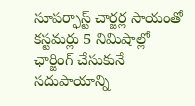సూపర్ఫాస్ట్ చార్జర్ల సాయంతో కస్టమర్లు 5 నిమిషాల్లో ఛార్జింగ్ చేసుకునే సదుపాయాన్ని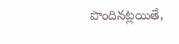పొందినట్లయితే,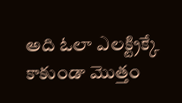అది ఓలా ఎలక్ట్రిక్కే కాకుండా మొత్తం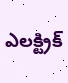ఎలక్ట్రిక్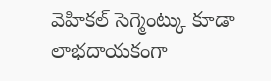వెహికల్ సెగ్మెంట్కు కూడా లాభదాయకంగా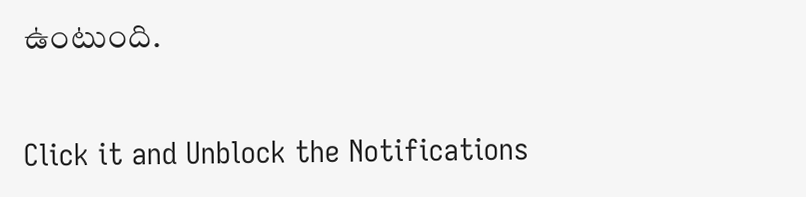ఉంటుంది.


Click it and Unblock the Notifications